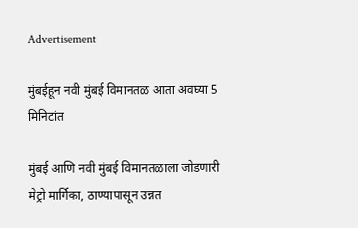Advertisement

मुंबईहून नवी मुंबई विमानतळ आता अवघ्या 5 मिनिटांत

मुंबई आणि नवी मुंबई विमानतळाला जोडणारी मेट्रो मार्गिका, ठाण्यापासून उन्नत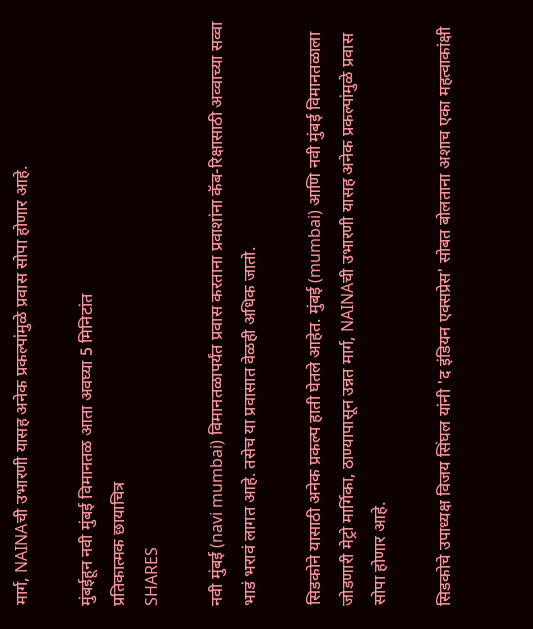मार्ग, NAINAची उभारणी यासह अनेक प्रकल्पांमुळे प्रवास सोपा होणार आहे.

मुंबईहून नवी मुंबई विमानतळ आता अवघ्या 5 मिनिटांत
प्रतिकात्मक छायाचित्र
SHARES

नवी मुंबई (navi mumbai) विमानतळापर्यंत प्रवास करताना प्रवाशांना कॅब-रिक्षासाठी अव्वाच्या सव्वा भाडं भरावं लागत आहे. तसेच या प्रवासात वेळही अधिक जातो.

सिडकोने यासाठी अनेक प्रकल्प हाती घेतले आहेत. मुंबई (mumbai) आणि नवी मुंबई विमानतळाला जोडणारी मेट्रो मार्गिका, ठाण्यापासून उन्नत मार्ग, NAINAची उभारणी यासह अनेक प्रकल्पांमुळे प्रवास सोपा होणार आहे.

सिडकोचे उपाध्यक्ष विजय सिंघल यांनी 'द इंडियन एक्सप्रेस' सोबत बोलताना अशाच एका महत्वाकांक्षी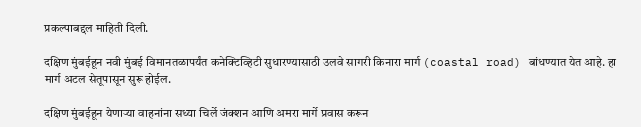प्रकल्पाबद्दल माहिती दिली.

दक्षिण मुंबईहून नवी मुंबई विमानतळापर्यंत कनेक्टिव्हिटी सुधारण्यासाठी उलवे सागरी किनारा मार्ग (coastal road) बांधण्यात येत आहे. हा मार्ग अटल सेतूपासून सुरू होईल.

दक्षिण मुंबईहून येणाऱ्या वाहनांना सध्या चिर्ले जंक्शन आणि अमरा मार्गे प्रवास करून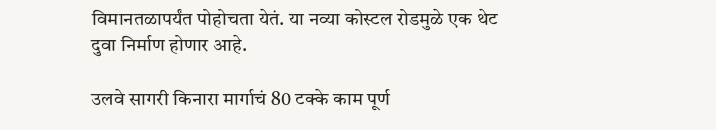विमानतळापर्यंत पोहोचता येतं. या नव्या कोस्टल रोडमुळे एक थेट दुवा निर्माण होणार आहे.

उलवे सागरी किनारा मार्गाचं 80 टक्के काम पूर्ण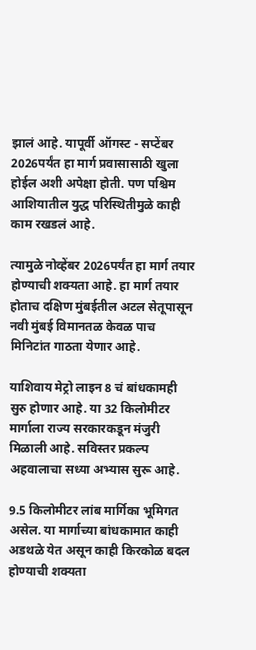झालं आहे. यापूर्वी ऑगस्ट - सप्टेंबर 2026पर्यंत हा मार्ग प्रवासासाठी खुला होईल अशी अपेक्षा होती. पण पश्चिम आशियातील युद्ध परिस्थितीमुळे काही काम रखडलं आहे.

त्यामुळे नोव्हेंबर 2026पर्यंत हा मार्ग तयार होण्याची शक्यता आहे. हा मार्ग तयार होताच दक्षिण मुंबईतील अटल सेतूपासून नवी मुंबई विमानतळ केवळ पाच मिनिटांत गाठता येणार आहे.

याशिवाय मेट्रो लाइन 8 चं बांधकामही सुरु होणार आहे. या 32 किलोमीटर मार्गाला राज्य सरकारकडून मंजुरी मिळाली आहे. सविस्तर प्रकल्प अहवालाचा सध्या अभ्यास सुरू आहे.

9.5 किलोमीटर लांब मार्गिका भूमिगत असेल. या मार्गाच्या बांधकामात काही अडथळे येत असून काही किरकोळ बदल होण्याची शक्यता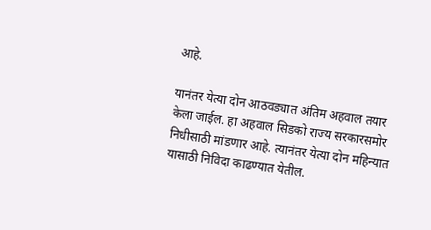आहे.

यानंतर येत्या दोन आठवड्यात अंतिम अहवाल तयार केला जाईल. हा अहवाल सिडको राज्य सरकारसमोर निधीसाठी मांडणार आहे. त्यानंतर येत्या दोन महिन्यात यासाठी निविदा काढण्यात येतील.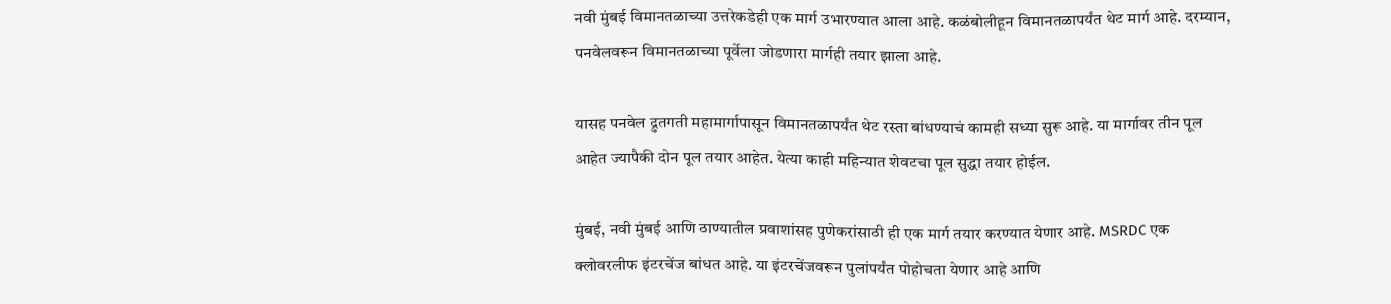नवी मुंबई विमानतळाच्या उत्तरेकडेही एक मार्ग उभारण्यात आला आहे. कळंबोलीहून विमानतळापर्यंत थेट मार्ग आहे. दरम्यान, पनवेलवरून विमानतळाच्या पूर्वेला जोडणारा मार्गही तयार झाला आहे.

यासह पनवेल द्रुतगती महामार्गापासून विमानतळापर्यंत थेट रस्ता बांधण्याचं कामही सध्या सुरू आहे. या मार्गावर तीन पूल आहेत ज्यापैकी दोन पूल तयार आहेत. येत्या काही महिन्यात शेवटचा पूल सुद्धा तयार होईल.

मुंबई, नवी मुंबई आणि ठाण्यातील प्रवाशांसह पुणेकरांसाठी ही एक मार्ग तयार करण्यात येणार आहे. MSRDC एक क्लोवरलीफ इंटरचेंज बांधत आहे. या इंटरचेंजवरून पुलांपर्यंत पोहोचता येणार आहे आणि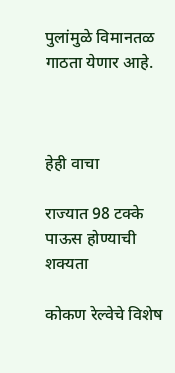पुलांमुळे विमानतळ गाठता येणार आहे.



हेही वाचा

राज्यात 98 टक्के पाऊस होण्याची शक्यता

कोकण रेल्वेचे विशेष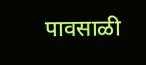पावसाळी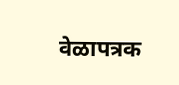वेळापत्रक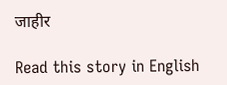जाहीर

Read this story in English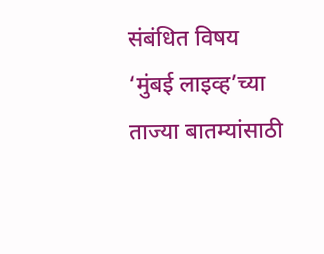संबंधित विषय
‘मुंबई लाइव्ह’च्या ताज्या बातम्यांसाठी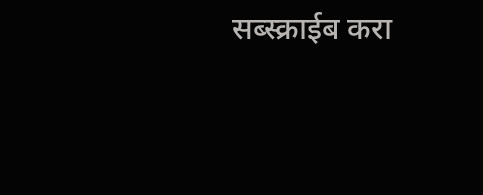सब्स्क्राईब करा